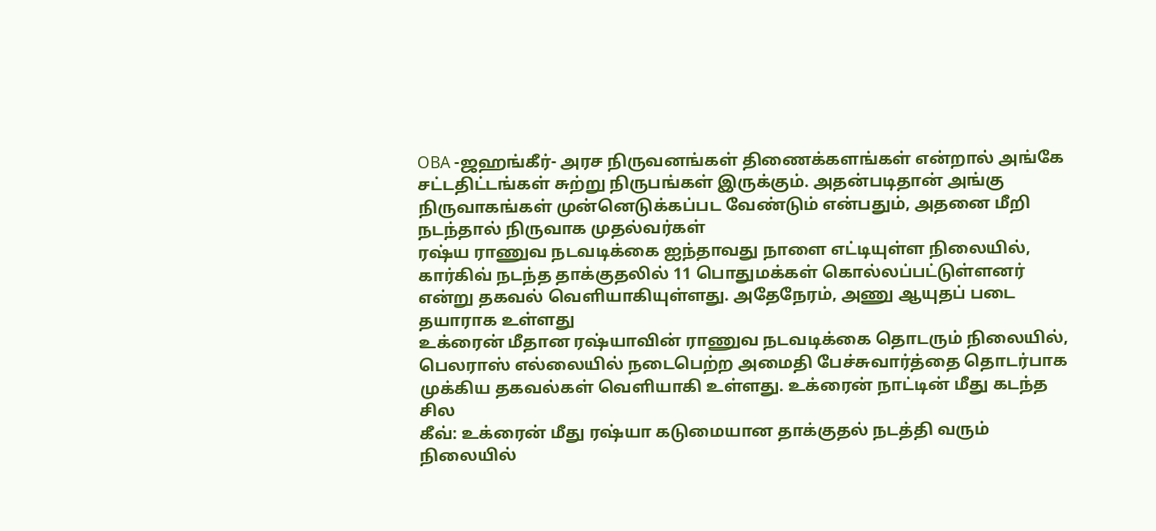OBA -ஜஹங்கீர்- அரச நிருவனங்கள் திணைக்களங்கள் என்றால் அங்கே சட்டதிட்டங்கள் சுற்று நிருபங்கள் இருக்கும். அதன்படிதான் அங்கு நிருவாகங்கள் முன்னெடுக்கப்பட வேண்டும் என்பதும், அதனை மீறி நடந்தால் நிருவாக முதல்வர்கள்
ரஷ்ய ராணுவ நடவடிக்கை ஐந்தாவது நாளை எட்டியுள்ள நிலையில், கார்கிவ் நடந்த தாக்குதலில் 11 பொதுமக்கள் கொல்லப்பட்டுள்ளனர் என்று தகவல் வெளியாகியுள்ளது. அதேநேரம், அணு ஆயுதப் படை தயாராக உள்ளது
உக்ரைன் மீதான ரஷ்யாவின் ராணுவ நடவடிக்கை தொடரும் நிலையில், பெலராஸ் எல்லையில் நடைபெற்ற அமைதி பேச்சுவார்த்தை தொடர்பாக முக்கிய தகவல்கள் வெளியாகி உள்ளது. உக்ரைன் நாட்டின் மீது கடந்த சில
கீவ்: உக்ரைன் மீது ரஷ்யா கடுமையான தாக்குதல் நடத்தி வரும் நிலையில்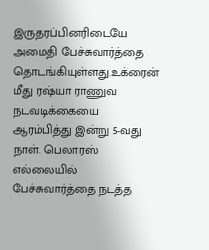இருதரப்பினரிடையே அமைதி பேச்சுவார்த்தை தொடங்கியுள்ளது.உக்ரைன் மீது ரஷ்யா ராணுவ நடவடிக்கையை ஆரம்பித்து இன்று 5-வது நாள். பெலாரஸ் எல்லையில் பேச்சுவார்த்தை நடத்த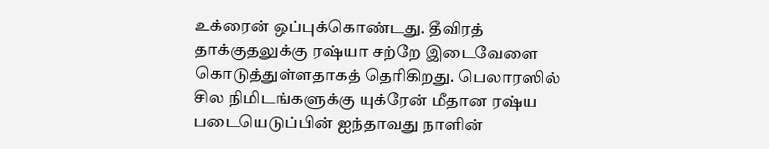உக்ரைன் ஒப்புக்கொண்டது. தீவிரத் தாக்குதலுக்கு ரஷ்யா சற்றே இடைவேளை கொடுத்துள்ளதாகத் தெரிகிறது. பெலாரஸில்
சில நிமிடங்களுக்கு யுக்ரேன் மீதான ரஷ்ய படையெடுப்பின் ஐந்தாவது நாளின்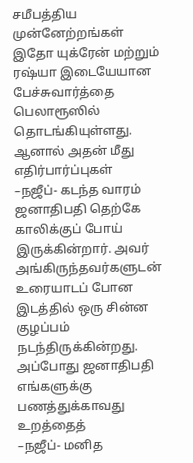சமீபத்திய முன்னேற்றங்கள் இதோ யுக்ரேன் மற்றும் ரஷ்யா இடையேயான பேச்சுவார்த்தை பெலாரூஸில் தொடங்கியுள்ளது. ஆனால் அதன் மீது எதிர்பார்ப்புகள்
–நஜீப்- கடந்த வாரம் ஜனாதிபதி தெற்கே காலிக்குப் போய் இருக்கின்றார். அவர் அங்கிருந்தவர்களுடன் உரையாடப் போன இடத்தில் ஒரு சின்ன குழப்பம் நடந்திருக்கின்றது. அப்போது ஜனாதிபதி எங்களுக்கு பணத்துக்காவது உறத்தைத்
–நஜீப்- மனித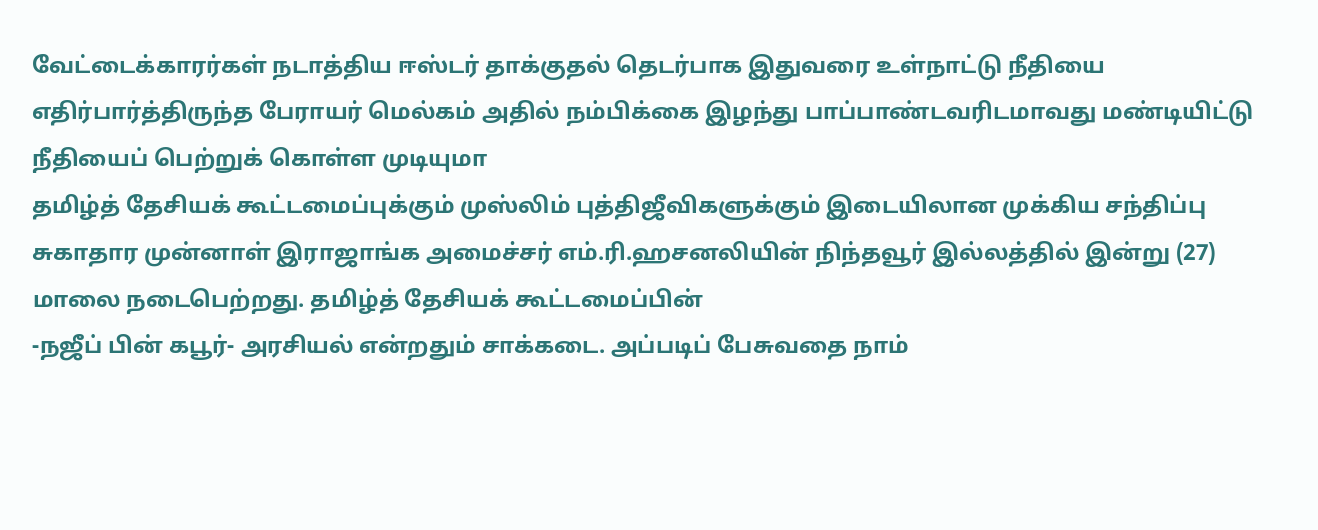வேட்டைக்காரர்கள் நடாத்திய ஈஸ்டர் தாக்குதல் தெடர்பாக இதுவரை உள்நாட்டு நீதியை எதிர்பார்த்திருந்த பேராயர் மெல்கம் அதில் நம்பிக்கை இழந்து பாப்பாண்டவரிடமாவது மண்டியிட்டு நீதியைப் பெற்றுக் கொள்ள முடியுமா
தமிழ்த் தேசியக் கூட்டமைப்புக்கும் முஸ்லிம் புத்திஜீவிகளுக்கும் இடையிலான முக்கிய சந்திப்பு சுகாதார முன்னாள் இராஜாங்க அமைச்சர் எம்.ரி.ஹசனலியின் நிந்தவூர் இல்லத்தில் இன்று (27) மாலை நடைபெற்றது. தமிழ்த் தேசியக் கூட்டமைப்பின்
-நஜீப் பின் கபூர்- அரசியல் என்றதும் சாக்கடை. அப்படிப் பேசுவதை நாம்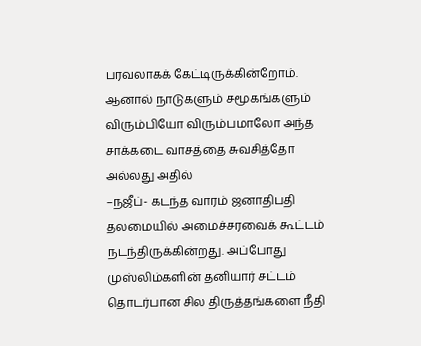பரவலாகக் கேட்டிருக்கின்றோம். ஆனால் நாடுகளும் சமூகங்களும் விரும்பியோ விரும்பமாலோ அந்த சாக்கடை வாசத்தை சுவசித்தோ அல்லது அதில்
–நஜீப்- கடந்த வாரம் ஜனாதிபதி தலமையில் அமைச்சரவைக் கூட்டம் நடந்திருக்கின்றது. அப்போது முஸ்லிம்களின் தனியார் சட்டம் தொடர்பான சில திருத்தங்களை நீதி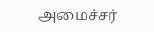அமைச்சர்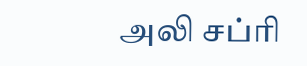அலி சப்ரி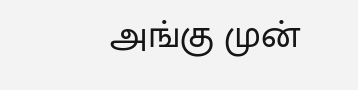அங்கு முன்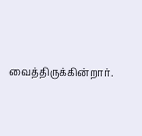வைத்திருக்கின்றார்.